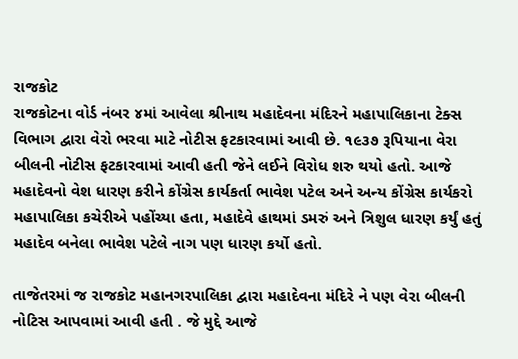રાજકોટ
રાજકોટના વોર્ડ નંબર ૪માં આવેલા શ્રીનાથ મહાદેવના મંદિરને મહાપાલિકાના ટેક્સ વિભાગ દ્વારા વેરો ભરવા માટે નોટીસ ફટકારવામાં આવી છે. ૧૯૩૭ રૂપિયાના વેરા બીલની નોટીસ ફટકારવામાં આવી હતી જેને લઈને વિરોધ શરુ થયો હતો. આજે મહાદેવનો વેશ ધારણ કરીને કોંગ્રેસ કાર્યકર્તા ભાવેશ પટેલ અને અન્ય કોંગ્રેસ કાર્યકરો મહાપાલિકા કચેરીએ પહોંચ્યા હતા, મહાદેવે હાથમાં ડમરું અને ત્રિશુલ ધારણ કર્યું હતું મહાદેવ બનેલા ભાવેશ પટેલે નાગ પણ ધારણ કર્યો હતો.

તાજેતરમાં જ રાજકોટ મહાનગરપાલિકા દ્વારા મહાદેવના મંદિરે ને પણ વેરા બીલની નોટિસ આપવામાં આવી હતી . જે મુદ્દે આજે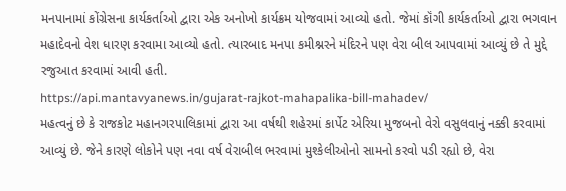મનપાનામાં કોંગ્રેસના કાર્યકર્તાઓ દ્વારા એક અનોખો કાર્યક્રમ યોજવામાં આવ્યો હતો. જેમાં કૉંગી કાર્યકર્તાઓ દ્વારા ભગવાન મહાદેવનો વેશ ધારણ કરવામા આવ્યો હતો. ત્યારબાદ મનપા કમીશ્નરને મંદિરને પણ વેરા બીલ આપવામાં આવ્યું છે તે મુદ્દે રજુઆત કરવામાં આવી હતી.
https://api.mantavyanews.in/gujarat-rajkot-mahapalika-bill-mahadev/
મહત્વનું છે કે રાજકોટ મહાનગરપાલિકામાં દ્વારા આ વર્ષથી શહેરમાં કાર્પેટ એરિયા મુજબનો વેરો વસુલવાનું નક્કી કરવામાં આવ્યું છે. જેને કારણે લોકોને પણ નવા વર્ષ વેરાબીલ ભરવામાં મુશ્કેલીઓનો સામનો કરવો પડી રહ્યો છે, વેરા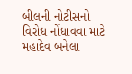બીલની નોટીસનો વિરોધ નોંધાવવા માટે મહાદેવ બનેલા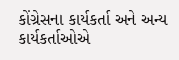કોંગ્રેસના કાર્યકર્તા અને અન્ય કાર્યકર્તાઓએ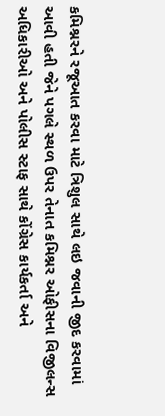કમિશ્નરને રજૂઆત કરવા માટે ત્રિશુલ સાથે લઇ જવાની જીદ કરવામાં આવી હતી જેને પગલે સ્થળ ઉપર તેનાત કમિશ્નર ઓફીસના વિજીલન્સ અધિકારીઓ અને પોલીસ સ્ટાફ સાથે કોંગ્રેસ કાર્યકર્તા અને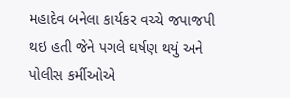મહાદેવ બનેલા કાર્યકર વચ્ચે જપાજપી થઇ હતી જેને પગલે ઘર્ષણ થયું અને પોલીસ કર્મીઓએ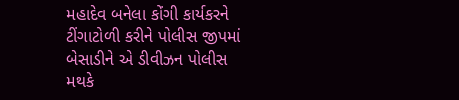મહાદેવ બનેલા કોંગી કાર્યકરને ટીંગાટોળી કરીને પોલીસ જીપમાં બેસાડીને એ ડીવીઝન પોલીસ મથકે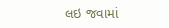લઇ જવામાં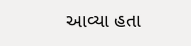આવ્યા હતા